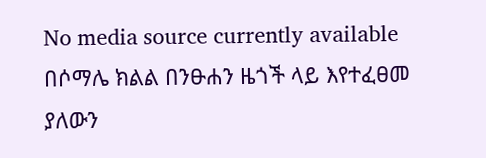No media source currently available
በሶማሌ ክልል በንፁሐን ዜጎች ላይ እየተፈፀመ ያለውን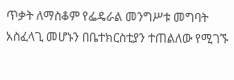ጥቃት ለማስቆም የፌዴራል መንግሥቱ መግባት አስፈላጊ መሆኑን በቤተክርስቲያን ተጠልለው የሚገኙ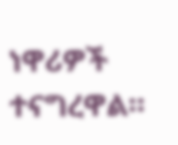ነዋሪዎች ተናግረዋል።